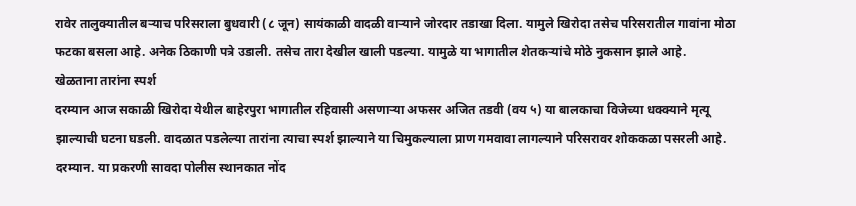रावेर तालुक्यातील बऱ्याच परिसराला बुधवारी (८ जून) सायंकाळी वादळी वाऱ्याने जोरदार तडाखा दिला. यामुले खिरोदा तसेच परिसरातील गावांना मोठा फटका बसला आहे. अनेक ठिकाणी पत्रे उडाली. तसेच तारा देखील खाली पडल्या. यामुळे या भागातील शेतकऱ्यांचे मोठे नुकसान झाले आहे.
खेळताना तारांना स्पर्श
दरम्यान आज सकाळी खिरोदा येथील बाहेरपुरा भागातील रहिवासी असणाऱ्या अफसर अजित तडवी (वय ५) या बालकाचा विजेच्या धक्क्याने मृत्यू झाल्याची घटना घडली. वादळात पडलेल्या तारांना त्याचा स्पर्श झाल्याने या चिमुकल्याला प्राण गमवावा लागल्याने परिसरावर शोककळा पसरली आहे. दरम्यान. या प्रकरणी सावदा पोलीस स्थानकात नोंद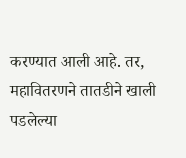करण्यात आली आहे. तर, महावितरणने तातडीने खाली पडलेल्या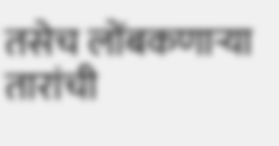तसेच लोंबकणाऱ्या तारांची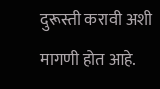दुरूस्ती करावी अशी मागणी होत आहे.